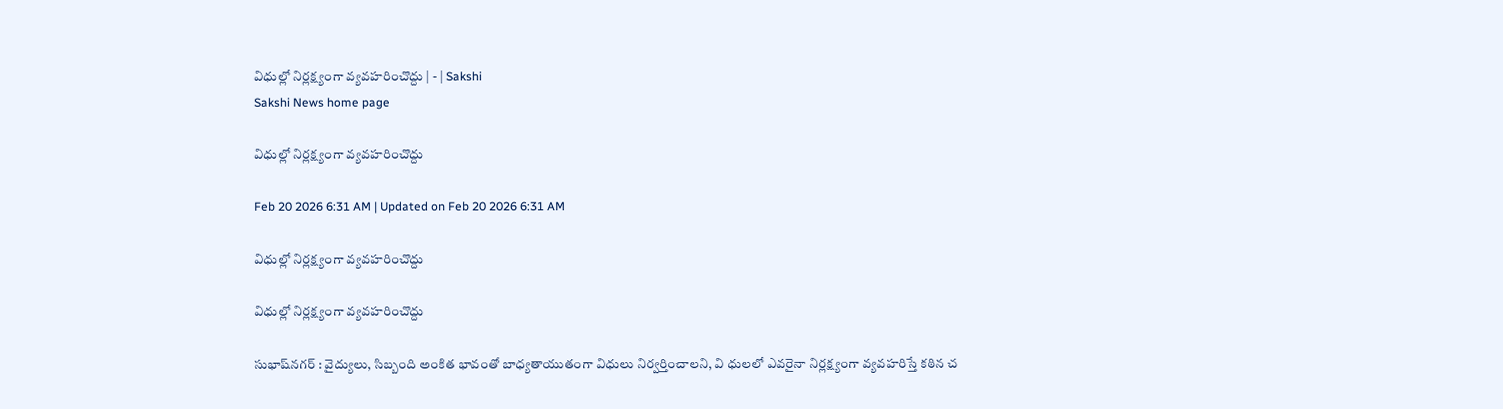విధుల్లో నిర్లక్ష్యంగా వ్యవహరించొద్దు | - | Sakshi
Sakshi News home page

విధుల్లో నిర్లక్ష్యంగా వ్యవహరించొద్దు

Feb 20 2026 6:31 AM | Updated on Feb 20 2026 6:31 AM

విధుల్లో నిర్లక్ష్యంగా వ్యవహరించొద్దు

విధుల్లో నిర్లక్ష్యంగా వ్యవహరించొద్దు

సుభాష్‌నగర్‌ : వైద్యులు, సిబ్బంది అంకిత భావంతో బాధ్యతాయుతంగా విధులు నిర్వర్తించాలని, వి ధులలో ఎవరైనా నిర్లక్ష్యంగా వ్యవహరిస్తే కఠిన చ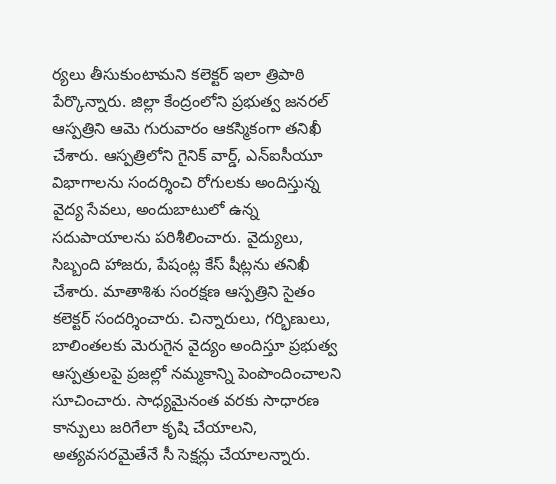ర్యలు తీసుకుంటామని కలెక్టర్‌ ఇలా త్రిపాఠి పేర్కొన్నారు. జిల్లా కేంద్రంలోని ప్రభుత్వ జనరల్‌ ఆస్పత్రిని ఆమె గురువారం ఆకస్మికంగా తనిఖీ చేశారు. ఆస్పత్రిలోని గైనిక్‌ వార్డ్‌, ఎన్‌ఐసీయూ విభాగాలను సందర్శించి రోగులకు అందిస్తున్న వైద్య సేవలు, అందుబాటులో ఉన్న సదుపాయాలను పరిశీలించారు. వైద్యులు, సిబ్బంది హాజరు, పేషంట్ల కేస్‌ షీట్లను తనిఖీ చేశారు. మాతాశిశు సంరక్షణ ఆస్పత్రిని సైతం కలెక్టర్‌ సందర్శించారు. చిన్నారులు, గర్భిణులు, బాలింతలకు మెరుగైన వైద్యం అందిస్తూ ప్రభుత్వ ఆస్పత్రులపై ప్రజల్లో నమ్మకాన్ని పెంపొందించాలని సూచించారు. సాధ్యమైనంత వరకు సాధారణ కాన్పులు జరిగేలా కృషి చేయాలని, అత్యవసరమైతేనే సీ సెక్షన్లు చేయాలన్నారు.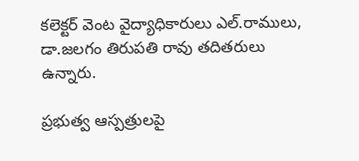కలెక్టర్‌ వెంట వైద్యాధికారులు ఎల్‌.రాములు, డా.జలగం తిరుపతి రావు తదితరులు ఉన్నారు.

ప్రభుత్వ ఆస్పత్రులపై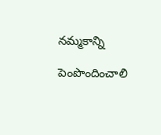నమ్మకాన్ని

పెంపొందించాలి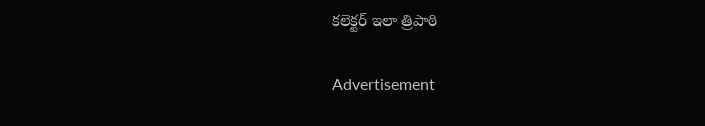కలెక్టర్‌ ఇలా త్రిపాఠి

Advertisement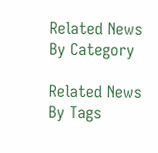Related News By Category

Related News By Tags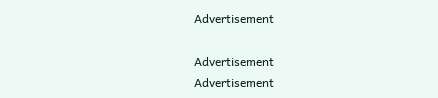Advertisement

Advertisement
Advertisement